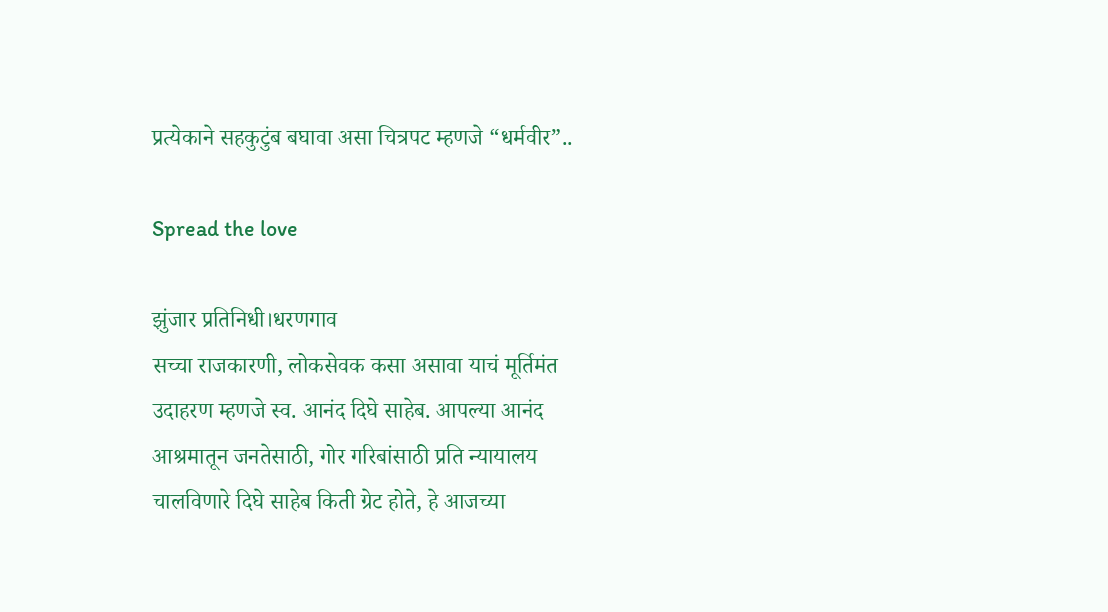प्रत्येकाने सहकुटुंब बघावा असा चित्रपट म्हणजे “धर्मवीर”..

Spread the love

झुंजार प्रतिनिधी।धरणगाव
सच्चा राजकारणी, लोकसेवक कसा असावा याचं मूर्तिमंत उदाहरण म्हणजे स्व. आनंद दिघे साहेब. आपल्या आनंद आश्रमातून जनतेसाठी, गोर गरिबांसाठी प्रति न्यायालय चालविणारे दिघे साहेब किती ग्रेट होते, हे आजच्या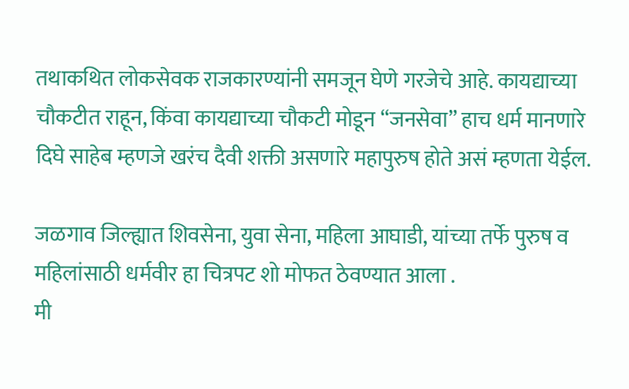तथाकथित लोकसेवक राजकारण्यांनी समजून घेणे गरजेचे आहे. कायद्याच्या चौकटीत राहून, किंवा कायद्याच्या चौकटी मोडून “जनसेवा” हाच धर्म मानणारे दिघे साहेब म्हणजे खरंच दैवी शक्ती असणारे महापुरुष होते असं म्हणता येईल.

जळगाव जिल्ह्यात शिवसेना, युवा सेना, महिला आघाडी, यांच्या तर्फे पुरुष व महिलांसाठी धर्मवीर हा चित्रपट शो मोफत ठेवण्यात आला .
मी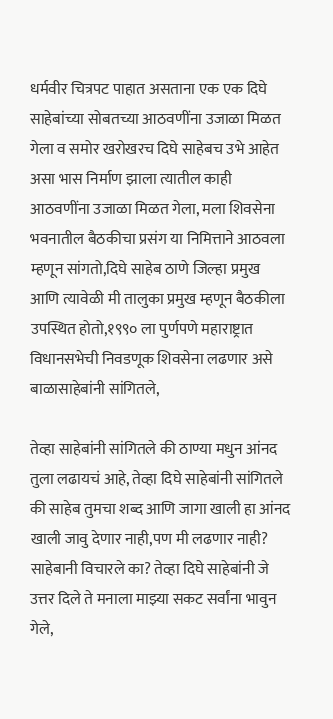धर्मवीर चित्रपट पाहात असताना एक एक दिघे साहेबांच्या सोबतच्या आठवणींना उजाळा मिळत गेला व समोर खरोखरच दिघे साहेबच उभे आहेत असा भास निर्माण झाला त्यातील काही आठवणींना उजाळा मिळत गेला, मला शिवसेना भवनातील बैठकीचा प्रसंग या निमित्ताने आठवला म्हणून सांगतो,दिघे साहेब ठाणे जिल्हा प्रमुख आणि त्यावेळी मी तालुका प्रमुख म्हणून बैठकीला उपस्थित होतो,१९९० ला पुर्णपणे महाराष्ट्रात विधानसभेची निवडणूक शिवसेना लढणार असे बाळासाहेबांनी सांगितले,

तेव्हा साहेबांनी सांगितले की ठाण्या मधुन आंनद तुला लढायचं आहे, तेव्हा दिघे साहेबांनी सांगितले की साहेब तुमचा शब्द आणि जागा खाली हा आंनद खाली जावु देणार नाही,पण मी लढणार नाही? साहेबानी विचारले का? तेव्हा दिघे साहेबांनी जे उत्तर दिले ते मनाला माझ्या सकट सर्वांना भावुन गेले,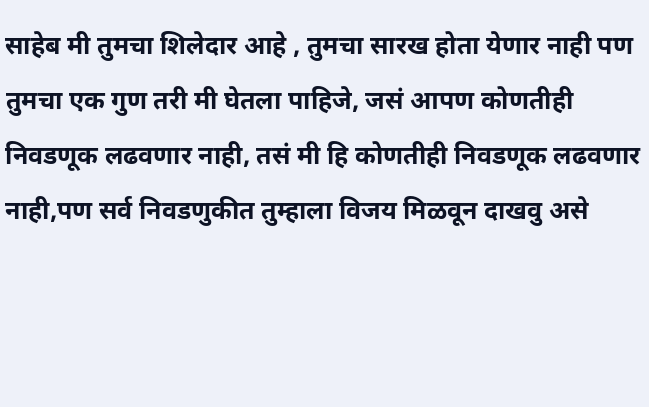साहेब मी तुमचा शिलेदार आहे , तुमचा सारख होता येणार नाही पण तुमचा एक गुण तरी मी घेतला पाहिजे, जसं आपण कोणतीही निवडणूक लढवणार नाही, तसं मी हि कोणतीही निवडणूक लढवणार नाही,पण सर्व निवडणुकीत तुम्हाला विजय मिळवून दाखवु असे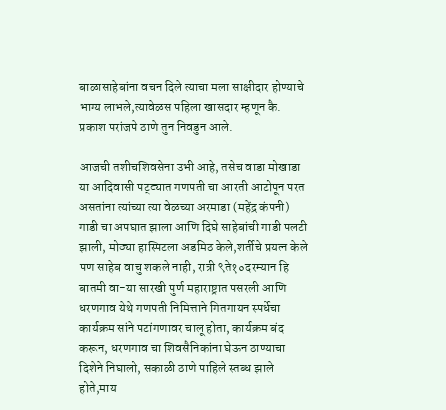बाळासाहेबांना वचन दिले त्याचा मला साक्षीदार होण्याचे भाग्य लाभले,त्यावेळस पहिला खासदार म्हणून कै. प्रकाश परांजपे ठाणे तुन निवडुन आले.

आजची तशीचशिवसेना उभी आहे, तसेच वाडा मोखाडा या आदिवासी पट्ट्यात गणपती चा आरती आटोपून परत असतांना त्यांच्या त्या वेळच्या अरमाडा (महेंद्र कंपनी) गाडी चा अपघात झाला आणि दिघे साहेबांची गाडी पलटी झाली, मोठ्या हास्पिटला अडमिठ केले,शर्तीचे प्रयत्न केले पण साहेब वाचु शकले नाही, रात्री ९ते१०दरम्यान हि बातमी वा-या सारखी पुर्ण महाराष्ट्रात पसरली आणि धरणगाव येथे गणपती निमित्ताने गितगायन स्पर्धेचा कार्यक्रम सांने पटांगणावर चालू होता, कार्यक्रम बंद करून, धरणगाव चा शिवसैनिकांना घेऊन ठाण्याचा दिशेने निघालो, सकाळी ठाणे पाहिले स्तब्ध झाले होते,माय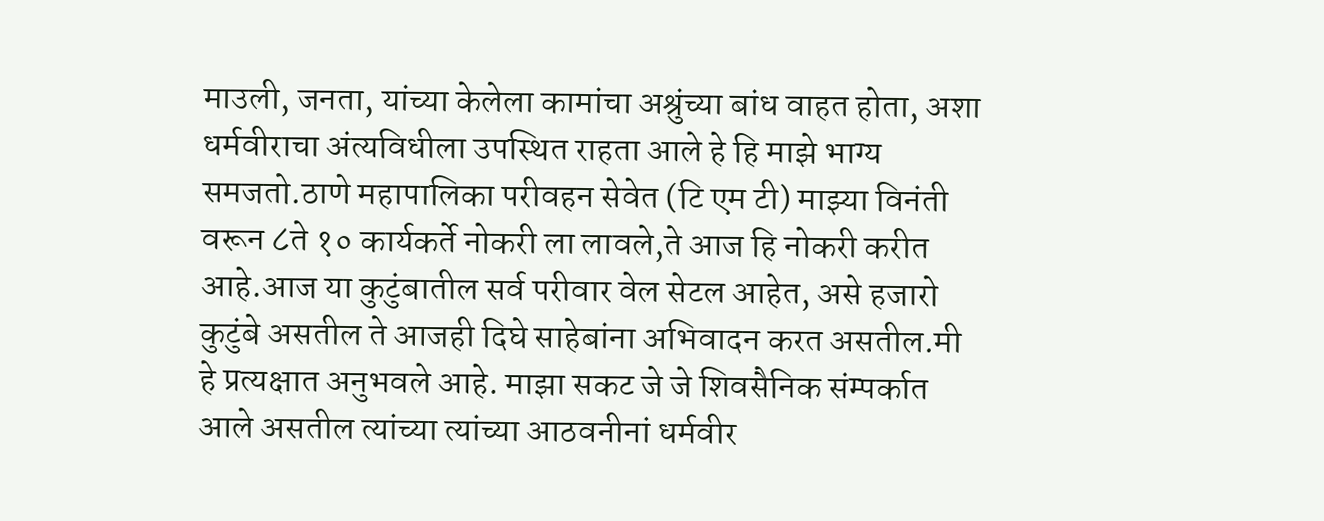माउली, जनता, यांच्या केलेला कामांचा अश्रुंच्या बांध वाहत होता, अशा धर्मवीराचा अंत्यविधीला उपस्थित राहता आले हे हि माझे भाग्य समजतो.ठाणे महापालिका परीवहन सेवेत (टि एम टी) माझ्या विनंती वरून ८ते १० कार्यकर्ते नोकरी ला लावले,ते आज हि नोकरी करीत आहे.आज या कुटुंबातील सर्व परीवार वेल सेटल आहेत, असे हजारो कुटुंबे असतील ते आजही दिघे साहेबांना अभिवादन करत असतील.मी हे प्रत्यक्षात अनुभवले आहे. माझा सकट जे जे शिवसैनिक संम्पर्कात आले असतील त्यांच्या त्यांच्या आठवनीनां धर्मवीर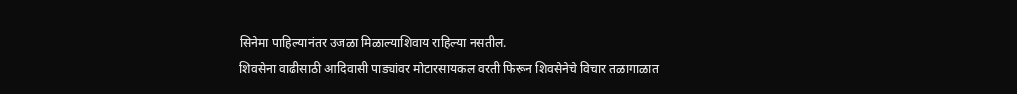सिनेमा पाहिल्यानंतर उजळा मिळाल्याशिवाय राहिल्या नसतील.
शिवसेना वाढीसाठी आदिवासी पाड्यांवर मोटारसायकल वरती फिरून शिवसेनेचे विचार तळागाळात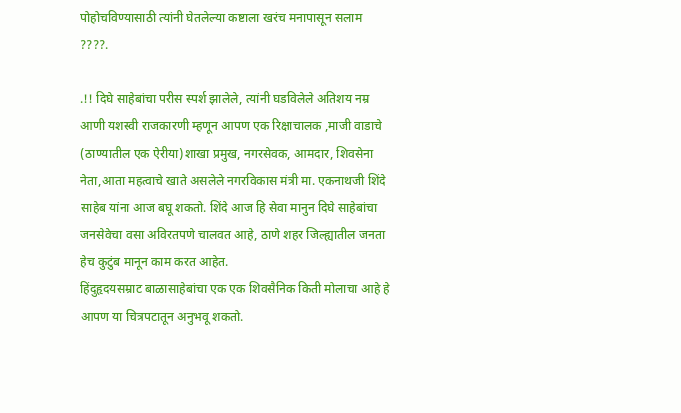पोहोचविण्यासाठी त्यांनी घेतलेल्या कष्टाला खरंच मनापासून सलाम ????.

.!! दिघे साहेबांचा परीस स्पर्श झालेले, त्यांनी घडविलेले अतिशय नम्र आणी यशस्वी राजकारणी म्हणून आपण एक रिक्षाचालक ,माजी वाडाचे (ठाण्यातील एक ऐरीया)शाखा प्रमुख, नगरसेवक, आमदार, शिवसेना नेता,आता महत्वाचे खाते असलेले नगरविकास मंत्री मा. एकनाथजी शिंदे साहेब यांना आज बघू शकतो. शिंदे आज हि सेवा मानुन दिघे साहेबांचा जनसेवेचा वसा अविरतपणे चालवत आहे, ठाणे शहर जिल्ह्यातील जनता हेच कुटुंब मानून काम करत आहेत.
हिंदुहृदयसम्राट बाळासाहेबांचा एक एक शिवसैनिक किती मोलाचा आहे हे आपण या चित्रपटातून अनुभवू शकतो.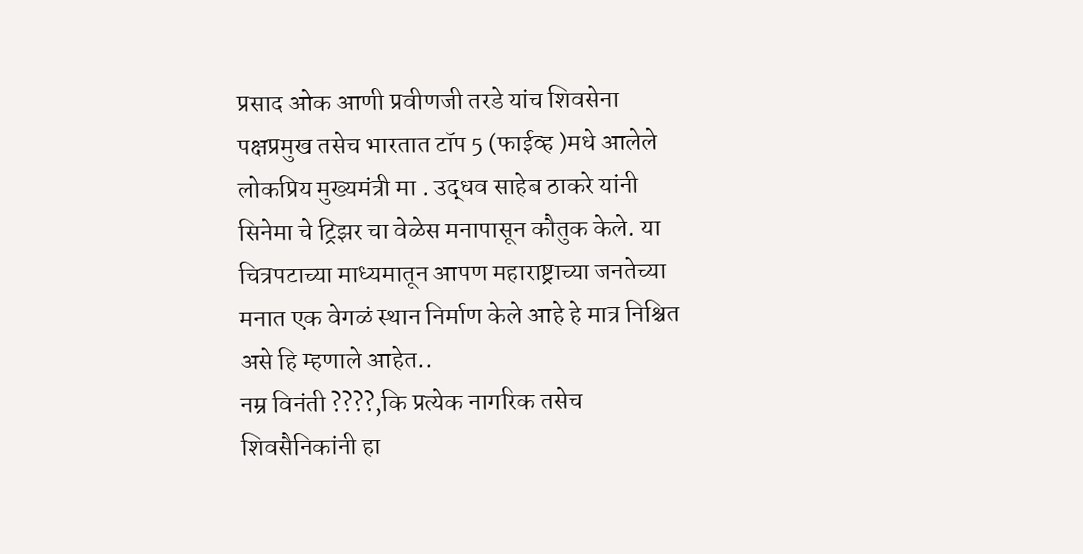प्रसाद ओक आणी प्रवीणजी तरडे यांच शिवसेना पक्षप्रमुख तसेच भारतात टॉप 5 (फाईव्ह )मधे आलेले लोकप्रिय मुख्यमंत्री मा . उद्धव साहेब ठाकरे यांनी सिनेमा चे ट्रिझर चा वेळेस मनापासून कौतुक केले. या चित्रपटाच्या माध्यमातून आपण महाराष्ट्राच्या जनतेच्या मनात एक वेगळं स्थान निर्माण केले आहे हे मात्र निश्चित असे हि म्हणाले आहेत..
नम्र विनंती ????,कि प्रत्येक नागरिक तसेच शिवसैनिकांनी हा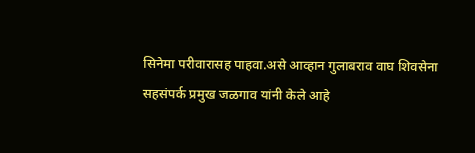सिनेमा परीवारासह पाहवा.असे आव्हान गुलाबराव वाघ शिवसेना सहसंपर्क प्रमुख जळगाव यांनी केले आहे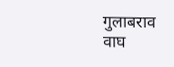गुलाबराव वाघ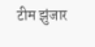टीम झुंजार